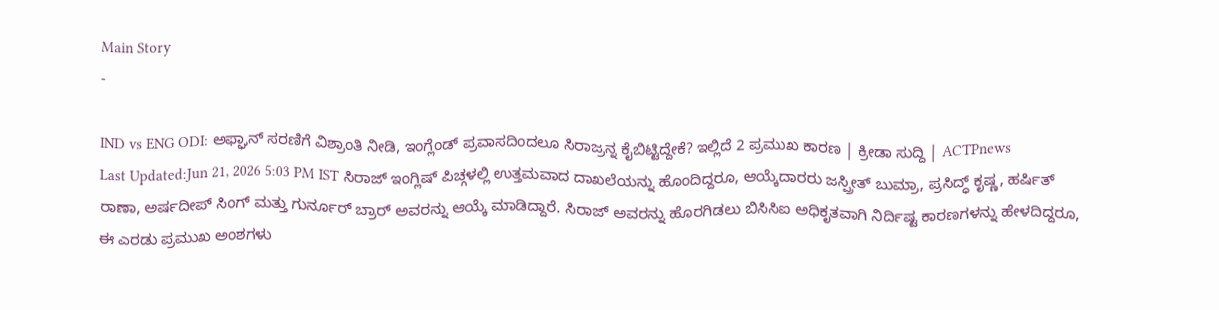Main Story
-

IND vs ENG ODI: ಅಫ್ಘಾನ್ ಸರಣಿಗೆ ವಿಶ್ರಾಂತಿ ನೀಡಿ, ಇಂಗ್ಲೆಂಡ್ ಪ್ರವಾಸದಿಂದಲೂ ಸಿರಾಜ್ರನ್ನ ಕೈಬಿಟ್ಟಿದ್ದೇಕೆ? ಇಲ್ಲಿದೆ 2 ಪ್ರಮುಖ ಕಾರಣ | ಕ್ರೀಡಾ ಸುದ್ದಿ | ACTPnews
Last Updated:Jun 21, 2026 5:03 PM IST ಸಿರಾಜ್ ಇಂಗ್ಲಿಷ್ ಪಿಚ್ಗಳಲ್ಲಿ ಉತ್ತಮವಾದ ದಾಖಲೆಯನ್ನು ಹೊಂದಿದ್ದರೂ, ಆಯ್ಕೆದಾರರು ಜಸ್ಪ್ರೀತ್ ಬುಮ್ರಾ, ಪ್ರಸಿದ್ಧ್ ಕೃಷ್ಣ, ಹರ್ಷಿತ್ ರಾಣಾ, ಅರ್ಷದೀಪ್ ಸಿಂಗ್ ಮತ್ತು ಗುರ್ನೂರ್ ಬ್ರಾರ್ ಅವರನ್ನು ಆಯ್ಕೆ ಮಾಡಿದ್ದಾರೆ. ಸಿರಾಜ್ ಅವರನ್ನು ಹೊರಗಿಡಲು ಬಿಸಿಸಿಐ ಅಧಿಕೃತವಾಗಿ ನಿರ್ದಿಷ್ಟ ಕಾರಣಗಳನ್ನು ಹೇಳದಿದ್ದರೂ, ಈ ಎರಡು ಪ್ರಮುಖ ಅಂಶಗಳು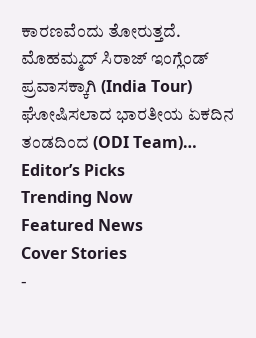ಕಾರಣವೆಂದು ತೋರುತ್ತದೆ. ಮೊಹಮ್ಮದ್ ಸಿರಾಜ್ ಇಂಗ್ಲೆಂಡ್ ಪ್ರವಾಸಕ್ಕಾಗಿ (India Tour) ಘೋಷಿಸಲಾದ ಭಾರತೀಯ ಏಕದಿನ ತಂಡದಿಂದ (ODI Team)…
Editor’s Picks
Trending Now
Featured News
Cover Stories
-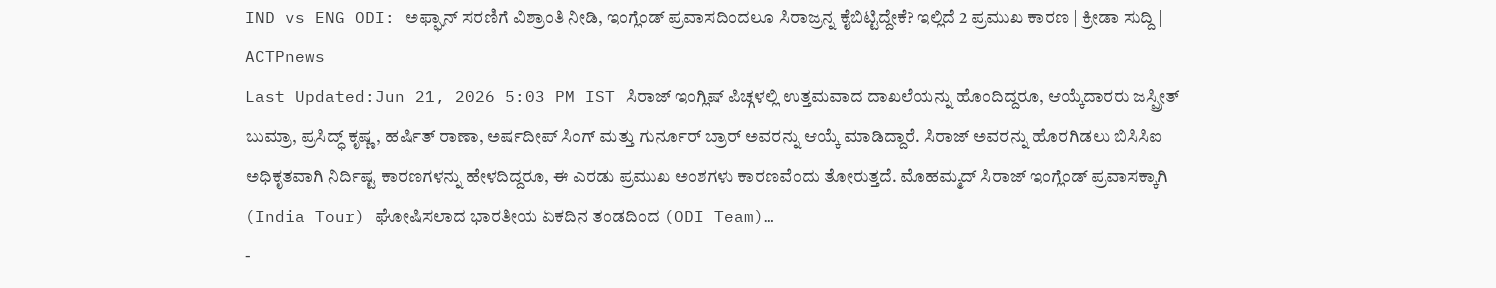IND vs ENG ODI: ಅಫ್ಘಾನ್ ಸರಣಿಗೆ ವಿಶ್ರಾಂತಿ ನೀಡಿ, ಇಂಗ್ಲೆಂಡ್ ಪ್ರವಾಸದಿಂದಲೂ ಸಿರಾಜ್ರನ್ನ ಕೈಬಿಟ್ಟಿದ್ದೇಕೆ? ಇಲ್ಲಿದೆ 2 ಪ್ರಮುಖ ಕಾರಣ | ಕ್ರೀಡಾ ಸುದ್ದಿ | ACTPnews
Last Updated:Jun 21, 2026 5:03 PM IST ಸಿರಾಜ್ ಇಂಗ್ಲಿಷ್ ಪಿಚ್ಗಳಲ್ಲಿ ಉತ್ತಮವಾದ ದಾಖಲೆಯನ್ನು ಹೊಂದಿದ್ದರೂ, ಆಯ್ಕೆದಾರರು ಜಸ್ಪ್ರೀತ್ ಬುಮ್ರಾ, ಪ್ರಸಿದ್ಧ್ ಕೃಷ್ಣ, ಹರ್ಷಿತ್ ರಾಣಾ, ಅರ್ಷದೀಪ್ ಸಿಂಗ್ ಮತ್ತು ಗುರ್ನೂರ್ ಬ್ರಾರ್ ಅವರನ್ನು ಆಯ್ಕೆ ಮಾಡಿದ್ದಾರೆ. ಸಿರಾಜ್ ಅವರನ್ನು ಹೊರಗಿಡಲು ಬಿಸಿಸಿಐ ಅಧಿಕೃತವಾಗಿ ನಿರ್ದಿಷ್ಟ ಕಾರಣಗಳನ್ನು ಹೇಳದಿದ್ದರೂ, ಈ ಎರಡು ಪ್ರಮುಖ ಅಂಶಗಳು ಕಾರಣವೆಂದು ತೋರುತ್ತದೆ. ಮೊಹಮ್ಮದ್ ಸಿರಾಜ್ ಇಂಗ್ಲೆಂಡ್ ಪ್ರವಾಸಕ್ಕಾಗಿ (India Tour) ಘೋಷಿಸಲಾದ ಭಾರತೀಯ ಏಕದಿನ ತಂಡದಿಂದ (ODI Team)…
-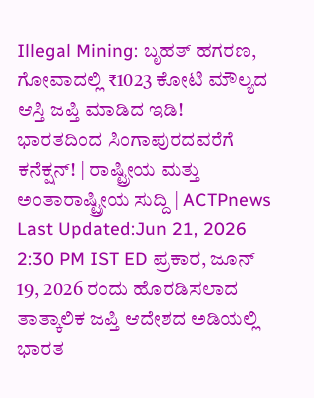Illegal Mining: ಬೃಹತ್ ಹಗರಣ, ಗೋವಾದಲ್ಲಿ ₹1023 ಕೋಟಿ ಮೌಲ್ಯದ ಆಸ್ತಿ ಜಪ್ತಿ ಮಾಡಿದ ಇಡಿ! ಭಾರತದಿಂದ ಸಿಂಗಾಪುರದವರೆಗೆ ಕನೆಕ್ಷನ್! | ರಾಷ್ಟ್ರೀಯ ಮತ್ತು ಅಂತಾರಾಷ್ಟ್ರೀಯ ಸುದ್ದಿ | ACTPnews
Last Updated:Jun 21, 2026 2:30 PM IST ED ಪ್ರಕಾರ, ಜೂನ್ 19, 2026 ರಂದು ಹೊರಡಿಸಲಾದ ತಾತ್ಕಾಲಿಕ ಜಪ್ತಿ ಆದೇಶದ ಅಡಿಯಲ್ಲಿ ಭಾರತ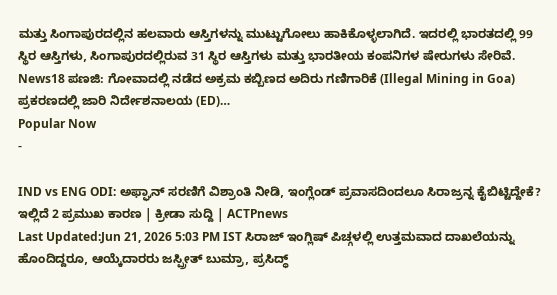ಮತ್ತು ಸಿಂಗಾಪುರದಲ್ಲಿನ ಹಲವಾರು ಆಸ್ತಿಗಳನ್ನು ಮುಟ್ಟುಗೋಲು ಹಾಕಿಕೊಳ್ಳಲಾಗಿದೆ. ಇದರಲ್ಲಿ ಭಾರತದಲ್ಲಿ 99 ಸ್ಥಿರ ಆಸ್ತಿಗಳು, ಸಿಂಗಾಪುರದಲ್ಲಿರುವ 31 ಸ್ಥಿರ ಆಸ್ತಿಗಳು ಮತ್ತು ಭಾರತೀಯ ಕಂಪನಿಗಳ ಷೇರುಗಳು ಸೇರಿವೆ. News18 ಪಣಜಿ: ಗೋವಾದಲ್ಲಿ ನಡೆದ ಅಕ್ರಮ ಕಬ್ಬಿಣದ ಅದಿರು ಗಣಿಗಾರಿಕೆ (Illegal Mining in Goa) ಪ್ರಕರಣದಲ್ಲಿ ಜಾರಿ ನಿರ್ದೇಶನಾಲಯ (ED)…
Popular Now
-

IND vs ENG ODI: ಅಫ್ಘಾನ್ ಸರಣಿಗೆ ವಿಶ್ರಾಂತಿ ನೀಡಿ, ಇಂಗ್ಲೆಂಡ್ ಪ್ರವಾಸದಿಂದಲೂ ಸಿರಾಜ್ರನ್ನ ಕೈಬಿಟ್ಟಿದ್ದೇಕೆ? ಇಲ್ಲಿದೆ 2 ಪ್ರಮುಖ ಕಾರಣ | ಕ್ರೀಡಾ ಸುದ್ದಿ | ACTPnews
Last Updated:Jun 21, 2026 5:03 PM IST ಸಿರಾಜ್ ಇಂಗ್ಲಿಷ್ ಪಿಚ್ಗಳಲ್ಲಿ ಉತ್ತಮವಾದ ದಾಖಲೆಯನ್ನು ಹೊಂದಿದ್ದರೂ, ಆಯ್ಕೆದಾರರು ಜಸ್ಪ್ರೀತ್ ಬುಮ್ರಾ, ಪ್ರಸಿದ್ಧ್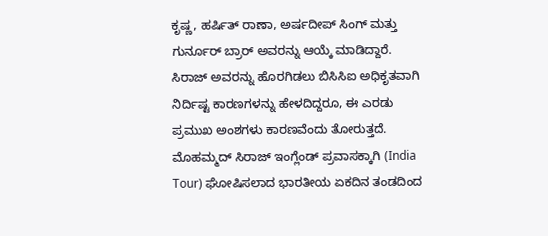ಕೃಷ್ಣ, ಹರ್ಷಿತ್ ರಾಣಾ, ಅರ್ಷದೀಪ್ ಸಿಂಗ್ ಮತ್ತು ಗುರ್ನೂರ್ ಬ್ರಾರ್ ಅವರನ್ನು ಆಯ್ಕೆ ಮಾಡಿದ್ದಾರೆ. ಸಿರಾಜ್ ಅವರನ್ನು ಹೊರಗಿಡಲು ಬಿಸಿಸಿಐ ಅಧಿಕೃತವಾಗಿ ನಿರ್ದಿಷ್ಟ ಕಾರಣಗಳನ್ನು ಹೇಳದಿದ್ದರೂ, ಈ ಎರಡು ಪ್ರಮುಖ ಅಂಶಗಳು ಕಾರಣವೆಂದು ತೋರುತ್ತದೆ. ಮೊಹಮ್ಮದ್ ಸಿರಾಜ್ ಇಂಗ್ಲೆಂಡ್ ಪ್ರವಾಸಕ್ಕಾಗಿ (India Tour) ಘೋಷಿಸಲಾದ ಭಾರತೀಯ ಏಕದಿನ ತಂಡದಿಂದ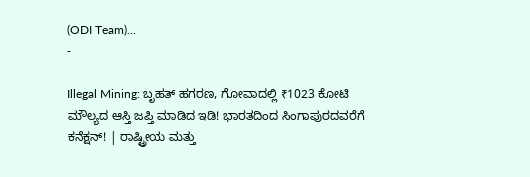(ODI Team)…
-

Illegal Mining: ಬೃಹತ್ ಹಗರಣ, ಗೋವಾದಲ್ಲಿ ₹1023 ಕೋಟಿ ಮೌಲ್ಯದ ಆಸ್ತಿ ಜಪ್ತಿ ಮಾಡಿದ ಇಡಿ! ಭಾರತದಿಂದ ಸಿಂಗಾಪುರದವರೆಗೆ ಕನೆಕ್ಷನ್! | ರಾಷ್ಟ್ರೀಯ ಮತ್ತು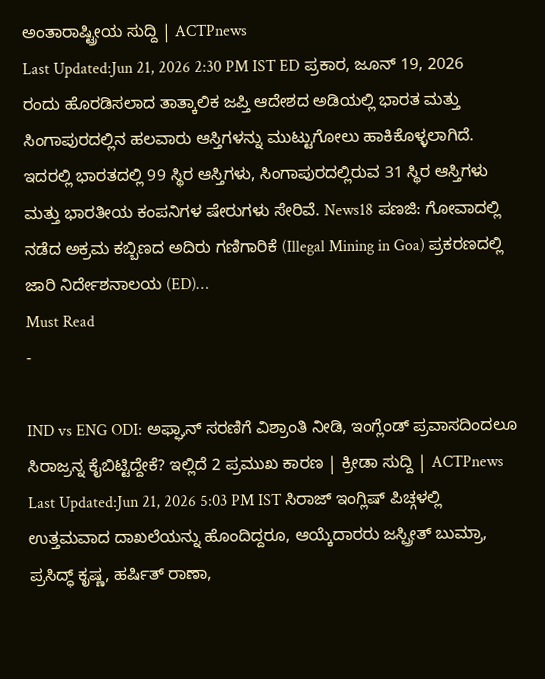ಅಂತಾರಾಷ್ಟ್ರೀಯ ಸುದ್ದಿ | ACTPnews
Last Updated:Jun 21, 2026 2:30 PM IST ED ಪ್ರಕಾರ, ಜೂನ್ 19, 2026 ರಂದು ಹೊರಡಿಸಲಾದ ತಾತ್ಕಾಲಿಕ ಜಪ್ತಿ ಆದೇಶದ ಅಡಿಯಲ್ಲಿ ಭಾರತ ಮತ್ತು ಸಿಂಗಾಪುರದಲ್ಲಿನ ಹಲವಾರು ಆಸ್ತಿಗಳನ್ನು ಮುಟ್ಟುಗೋಲು ಹಾಕಿಕೊಳ್ಳಲಾಗಿದೆ. ಇದರಲ್ಲಿ ಭಾರತದಲ್ಲಿ 99 ಸ್ಥಿರ ಆಸ್ತಿಗಳು, ಸಿಂಗಾಪುರದಲ್ಲಿರುವ 31 ಸ್ಥಿರ ಆಸ್ತಿಗಳು ಮತ್ತು ಭಾರತೀಯ ಕಂಪನಿಗಳ ಷೇರುಗಳು ಸೇರಿವೆ. News18 ಪಣಜಿ: ಗೋವಾದಲ್ಲಿ ನಡೆದ ಅಕ್ರಮ ಕಬ್ಬಿಣದ ಅದಿರು ಗಣಿಗಾರಿಕೆ (Illegal Mining in Goa) ಪ್ರಕರಣದಲ್ಲಿ ಜಾರಿ ನಿರ್ದೇಶನಾಲಯ (ED)…
Must Read
-

IND vs ENG ODI: ಅಫ್ಘಾನ್ ಸರಣಿಗೆ ವಿಶ್ರಾಂತಿ ನೀಡಿ, ಇಂಗ್ಲೆಂಡ್ ಪ್ರವಾಸದಿಂದಲೂ ಸಿರಾಜ್ರನ್ನ ಕೈಬಿಟ್ಟಿದ್ದೇಕೆ? ಇಲ್ಲಿದೆ 2 ಪ್ರಮುಖ ಕಾರಣ | ಕ್ರೀಡಾ ಸುದ್ದಿ | ACTPnews
Last Updated:Jun 21, 2026 5:03 PM IST ಸಿರಾಜ್ ಇಂಗ್ಲಿಷ್ ಪಿಚ್ಗಳಲ್ಲಿ ಉತ್ತಮವಾದ ದಾಖಲೆಯನ್ನು ಹೊಂದಿದ್ದರೂ, ಆಯ್ಕೆದಾರರು ಜಸ್ಪ್ರೀತ್ ಬುಮ್ರಾ, ಪ್ರಸಿದ್ಧ್ ಕೃಷ್ಣ, ಹರ್ಷಿತ್ ರಾಣಾ,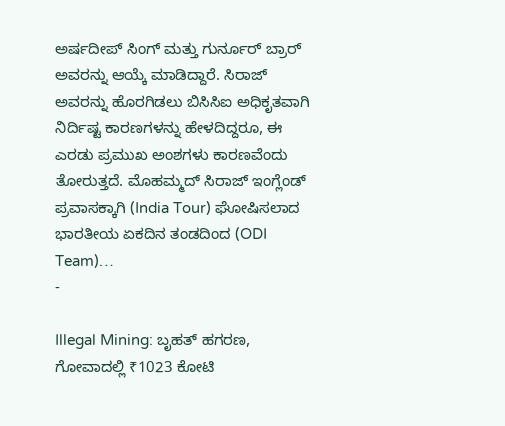ಅರ್ಷದೀಪ್ ಸಿಂಗ್ ಮತ್ತು ಗುರ್ನೂರ್ ಬ್ರಾರ್ ಅವರನ್ನು ಆಯ್ಕೆ ಮಾಡಿದ್ದಾರೆ. ಸಿರಾಜ್ ಅವರನ್ನು ಹೊರಗಿಡಲು ಬಿಸಿಸಿಐ ಅಧಿಕೃತವಾಗಿ ನಿರ್ದಿಷ್ಟ ಕಾರಣಗಳನ್ನು ಹೇಳದಿದ್ದರೂ, ಈ ಎರಡು ಪ್ರಮುಖ ಅಂಶಗಳು ಕಾರಣವೆಂದು ತೋರುತ್ತದೆ. ಮೊಹಮ್ಮದ್ ಸಿರಾಜ್ ಇಂಗ್ಲೆಂಡ್ ಪ್ರವಾಸಕ್ಕಾಗಿ (India Tour) ಘೋಷಿಸಲಾದ ಭಾರತೀಯ ಏಕದಿನ ತಂಡದಿಂದ (ODI Team)…
-

Illegal Mining: ಬೃಹತ್ ಹಗರಣ, ಗೋವಾದಲ್ಲಿ ₹1023 ಕೋಟಿ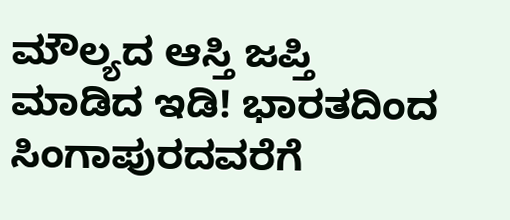ಮೌಲ್ಯದ ಆಸ್ತಿ ಜಪ್ತಿ ಮಾಡಿದ ಇಡಿ! ಭಾರತದಿಂದ ಸಿಂಗಾಪುರದವರೆಗೆ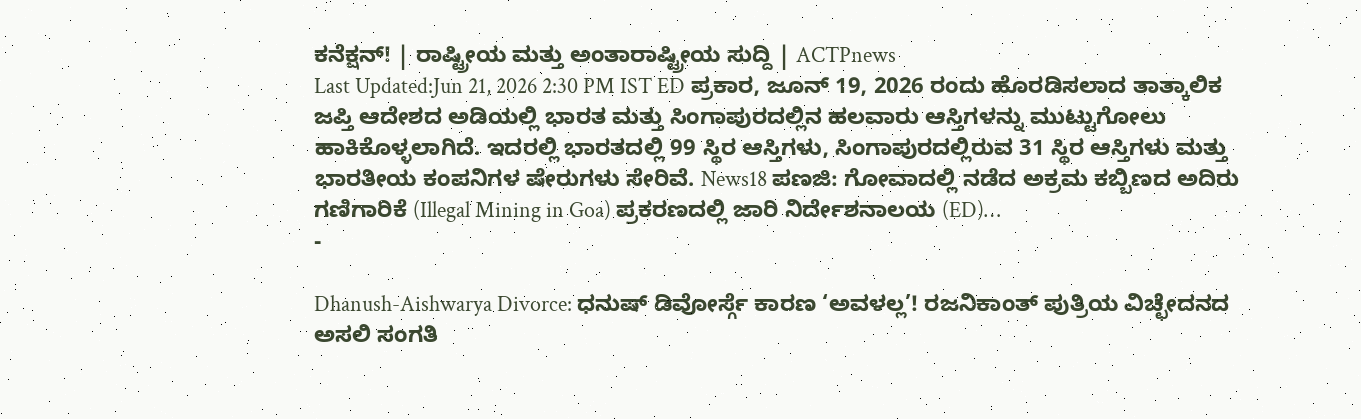ಕನೆಕ್ಷನ್! | ರಾಷ್ಟ್ರೀಯ ಮತ್ತು ಅಂತಾರಾಷ್ಟ್ರೀಯ ಸುದ್ದಿ | ACTPnews
Last Updated:Jun 21, 2026 2:30 PM IST ED ಪ್ರಕಾರ, ಜೂನ್ 19, 2026 ರಂದು ಹೊರಡಿಸಲಾದ ತಾತ್ಕಾಲಿಕ ಜಪ್ತಿ ಆದೇಶದ ಅಡಿಯಲ್ಲಿ ಭಾರತ ಮತ್ತು ಸಿಂಗಾಪುರದಲ್ಲಿನ ಹಲವಾರು ಆಸ್ತಿಗಳನ್ನು ಮುಟ್ಟುಗೋಲು ಹಾಕಿಕೊಳ್ಳಲಾಗಿದೆ. ಇದರಲ್ಲಿ ಭಾರತದಲ್ಲಿ 99 ಸ್ಥಿರ ಆಸ್ತಿಗಳು, ಸಿಂಗಾಪುರದಲ್ಲಿರುವ 31 ಸ್ಥಿರ ಆಸ್ತಿಗಳು ಮತ್ತು ಭಾರತೀಯ ಕಂಪನಿಗಳ ಷೇರುಗಳು ಸೇರಿವೆ. News18 ಪಣಜಿ: ಗೋವಾದಲ್ಲಿ ನಡೆದ ಅಕ್ರಮ ಕಬ್ಬಿಣದ ಅದಿರು ಗಣಿಗಾರಿಕೆ (Illegal Mining in Goa) ಪ್ರಕರಣದಲ್ಲಿ ಜಾರಿ ನಿರ್ದೇಶನಾಲಯ (ED)…
-

Dhanush-Aishwarya Divorce: ಧನುಷ್ ಡಿವೋರ್ಸ್ಗೆ ಕಾರಣ ‘ಅವಳಲ್ಲ’! ರಜನಿಕಾಂತ್ ಪುತ್ರಿಯ ವಿಚ್ಛೇದನದ ಅಸಲಿ ಸಂಗತಿ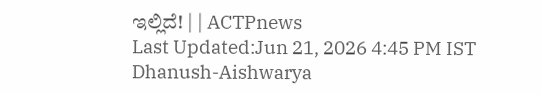ಇಲ್ಲಿದೆ! | | ACTPnews
Last Updated:Jun 21, 2026 4:45 PM IST Dhanush-Aishwarya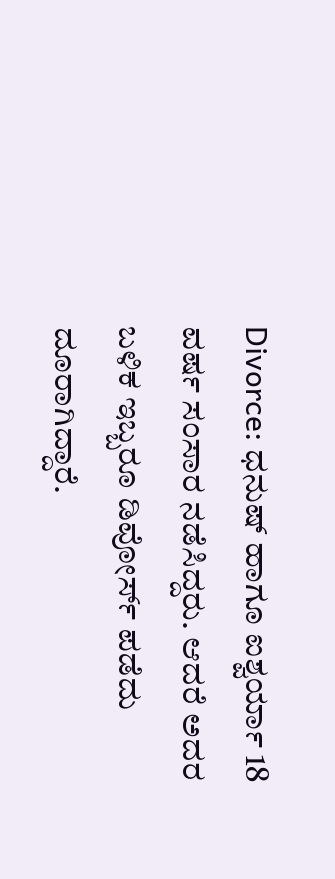Divorce: ಧನುಷ್ ಹಾಗೂ ಐಶ್ವರ್ಯಾ 18 ವರ್ಷ ಸಂಸಾರ ನಡೆಸಿದ್ದರು. ಆದರೆ ಅದರ ಬಳಿಕ ಇಬ್ಬರೂ ಡಿವೋರ್ಸ್ ಪಡೆದು ದೂರಾಗಿದ್ದಾರೆ.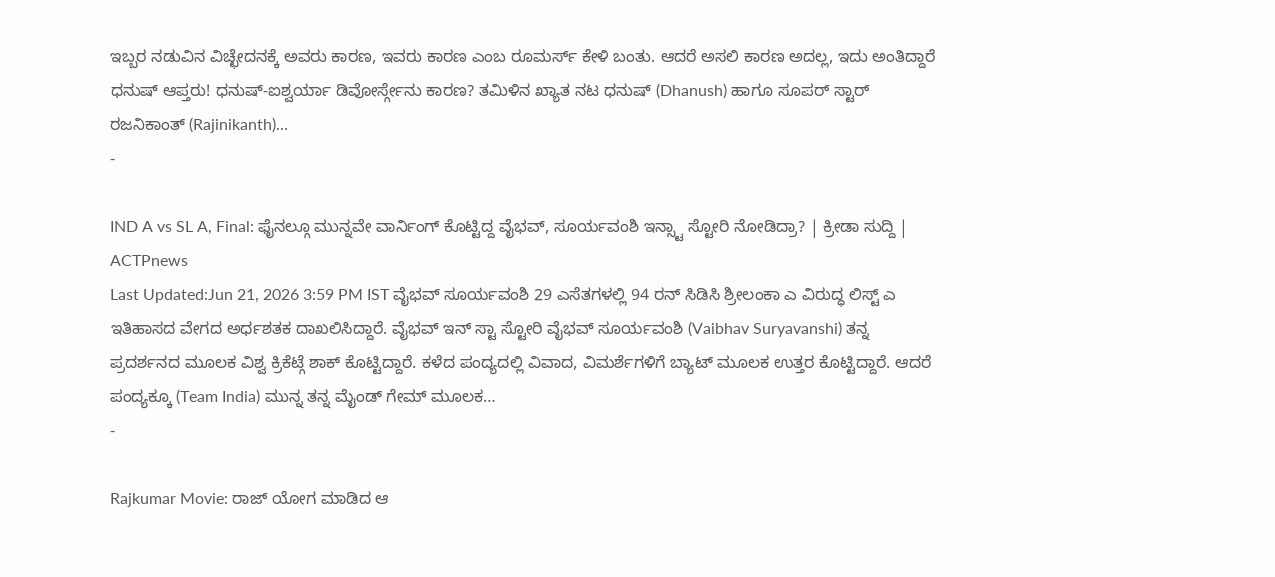ಇಬ್ಬರ ನಡುವಿನ ವಿಚ್ಛೇದನಕ್ಕೆ ಅವರು ಕಾರಣ, ಇವರು ಕಾರಣ ಎಂಬ ರೂಮರ್ಸ್ ಕೇಳಿ ಬಂತು. ಆದರೆ ಅಸಲಿ ಕಾರಣ ಅದಲ್ಲ, ಇದು ಅಂತಿದ್ದಾರೆ ಧನುಷ್ ಆಪ್ತರು! ಧನುಷ್-ಐಶ್ವರ್ಯಾ ಡಿವೋರ್ಸ್ಗೇನು ಕಾರಣ? ತಮಿಳಿನ ಖ್ಯಾತ ನಟ ಧನುಷ್ (Dhanush) ಹಾಗೂ ಸೂಪರ್ ಸ್ಟಾರ್ ರಜನಿಕಾಂತ್ (Rajinikanth)…
-

IND A vs SL A, Final: ಫೈನಲ್ಗೂ ಮುನ್ನವೇ ವಾರ್ನಿಂಗ್ ಕೊಟ್ಟಿದ್ದ ವೈಭವ್, ಸೂರ್ಯವಂಶಿ ಇನ್ಸ್ಟಾ ಸ್ಟೋರಿ ನೋಡಿದ್ರಾ? | ಕ್ರೀಡಾ ಸುದ್ದಿ | ACTPnews
Last Updated:Jun 21, 2026 3:59 PM IST ವೈಭವ್ ಸೂರ್ಯವಂಶಿ 29 ಎಸೆತಗಳಲ್ಲಿ 94 ರನ್ ಸಿಡಿಸಿ ಶ್ರೀಲಂಕಾ ಎ ವಿರುದ್ಧ ಲಿಸ್ಟ್ ಎ ಇತಿಹಾಸದ ವೇಗದ ಅರ್ಧಶತಕ ದಾಖಲಿಸಿದ್ದಾರೆ. ವೈಭವ್ ಇನ್ ಸ್ಟಾ ಸ್ಟೋರಿ ವೈಭವ್ ಸೂರ್ಯವಂಶಿ (Vaibhav Suryavanshi) ತನ್ನ ಪ್ರದರ್ಶನದ ಮೂಲಕ ವಿಶ್ವ ಕ್ರಿಕೆಟ್ಗೆ ಶಾಕ್ ಕೊಟ್ಟಿದ್ದಾರೆ. ಕಳೆದ ಪಂದ್ಯದಲ್ಲಿ ವಿವಾದ, ವಿಮರ್ಶೆಗಳಿಗೆ ಬ್ಯಾಟ್ ಮೂಲಕ ಉತ್ತರ ಕೊಟ್ಟಿದ್ದಾರೆ. ಆದರೆ ಪಂದ್ಯಕ್ಕೂ (Team India) ಮುನ್ನ ತನ್ನ ಮೈಂಡ್ ಗೇಮ್ ಮೂಲಕ…
-

Rajkumar Movie: ರಾಜ್ ಯೋಗ ಮಾಡಿದ ಆ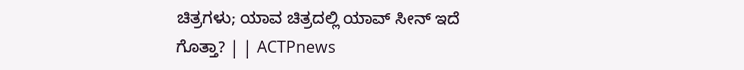ಚಿತ್ರಗಳು; ಯಾವ ಚಿತ್ರದಲ್ಲಿ ಯಾವ್ ಸೀನ್ ಇದೆ ಗೊತ್ತಾ? | | ACTPnews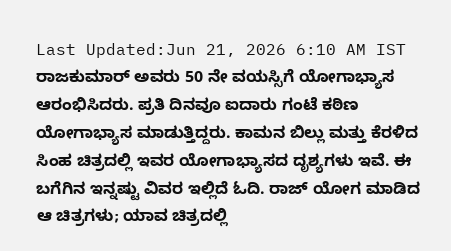Last Updated:Jun 21, 2026 6:10 AM IST ರಾಜಕುಮಾರ್ ಅವರು 50 ನೇ ವಯಸ್ಸಿಗೆ ಯೋಗಾಭ್ಯಾಸ ಆರಂಭಿಸಿದರು. ಪ್ರತಿ ದಿನವೂ ಐದಾರು ಗಂಟೆ ಕಠಿಣ ಯೋಗಾಭ್ಯಾಸ ಮಾಡುತ್ತಿದ್ದರು. ಕಾಮನ ಬಿಲ್ಲು ಮತ್ತು ಕೆರಳಿದ ಸಿಂಹ ಚಿತ್ರದಲ್ಲಿ ಇವರ ಯೋಗಾಭ್ಯಾಸದ ದೃಶ್ಯಗಳು ಇವೆ. ಈ ಬಗೆಗಿನ ಇನ್ನಷ್ಟು ವಿವರ ಇಲ್ಲಿದೆ ಓದಿ. ರಾಜ್ ಯೋಗ ಮಾಡಿದ ಆ ಚಿತ್ರಗಳು; ಯಾವ ಚಿತ್ರದಲ್ಲಿ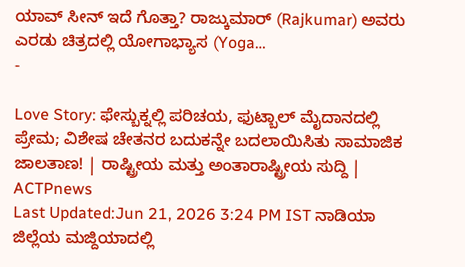ಯಾವ್ ಸೀನ್ ಇದೆ ಗೊತ್ತಾ? ರಾಜ್ಕುಮಾರ್ (Rajkumar) ಅವರು ಎರಡು ಚಿತ್ರದಲ್ಲಿ ಯೋಗಾಭ್ಯಾಸ (Yoga…
-

Love Story: ಫೇಸ್ಬುಕ್ನಲ್ಲಿ ಪರಿಚಯ, ಫುಟ್ಬಾಲ್ ಮೈದಾನದಲ್ಲಿ ಪ್ರೇಮ; ವಿಶೇಷ ಚೇತನರ ಬದುಕನ್ನೇ ಬದಲಾಯಿಸಿತು ಸಾಮಾಜಿಕ ಜಾಲತಾಣ! | ರಾಷ್ಟ್ರೀಯ ಮತ್ತು ಅಂತಾರಾಷ್ಟ್ರೀಯ ಸುದ್ದಿ | ACTPnews
Last Updated:Jun 21, 2026 3:24 PM IST ನಾಡಿಯಾ ಜಿಲ್ಲೆಯ ಮಜ್ದಿಯಾದಲ್ಲಿ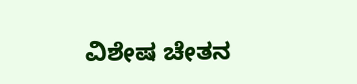ವಿಶೇಷ ಚೇತನ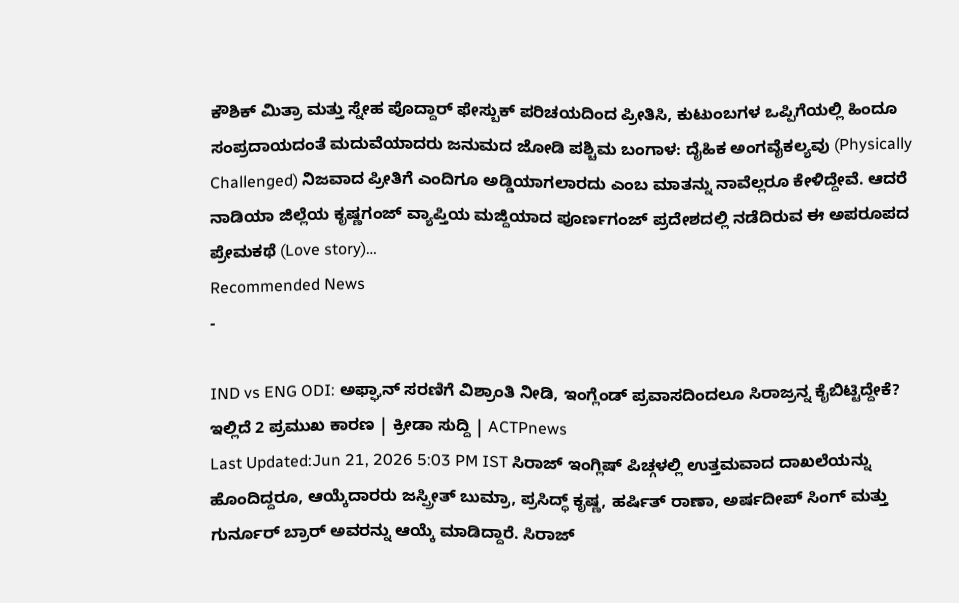ಕೌಶಿಕ್ ಮಿತ್ರಾ ಮತ್ತು ಸ್ನೇಹ ಪೊದ್ದಾರ್ ಫೇಸ್ಬುಕ್ ಪರಿಚಯದಿಂದ ಪ್ರೀತಿಸಿ, ಕುಟುಂಬಗಳ ಒಪ್ಪಿಗೆಯಲ್ಲಿ ಹಿಂದೂ ಸಂಪ್ರದಾಯದಂತೆ ಮದುವೆಯಾದರು ಜನುಮದ ಜೋಡಿ ಪಶ್ಚಿಮ ಬಂಗಾಳ: ದೈಹಿಕ ಅಂಗವೈಕಲ್ಯವು (Physically Challenged) ನಿಜವಾದ ಪ್ರೀತಿಗೆ ಎಂದಿಗೂ ಅಡ್ಡಿಯಾಗಲಾರದು ಎಂಬ ಮಾತನ್ನು ನಾವೆಲ್ಲರೂ ಕೇಳಿದ್ದೇವೆ. ಆದರೆ ನಾಡಿಯಾ ಜಿಲ್ಲೆಯ ಕೃಷ್ಣಗಂಜ್ ವ್ಯಾಪ್ತಿಯ ಮಜ್ದಿಯಾದ ಪೂರ್ಣಗಂಜ್ ಪ್ರದೇಶದಲ್ಲಿ ನಡೆದಿರುವ ಈ ಅಪರೂಪದ ಪ್ರೇಮಕಥೆ (Love story)…
Recommended News
-

IND vs ENG ODI: ಅಫ್ಘಾನ್ ಸರಣಿಗೆ ವಿಶ್ರಾಂತಿ ನೀಡಿ, ಇಂಗ್ಲೆಂಡ್ ಪ್ರವಾಸದಿಂದಲೂ ಸಿರಾಜ್ರನ್ನ ಕೈಬಿಟ್ಟಿದ್ದೇಕೆ? ಇಲ್ಲಿದೆ 2 ಪ್ರಮುಖ ಕಾರಣ | ಕ್ರೀಡಾ ಸುದ್ದಿ | ACTPnews
Last Updated:Jun 21, 2026 5:03 PM IST ಸಿರಾಜ್ ಇಂಗ್ಲಿಷ್ ಪಿಚ್ಗಳಲ್ಲಿ ಉತ್ತಮವಾದ ದಾಖಲೆಯನ್ನು ಹೊಂದಿದ್ದರೂ, ಆಯ್ಕೆದಾರರು ಜಸ್ಪ್ರೀತ್ ಬುಮ್ರಾ, ಪ್ರಸಿದ್ಧ್ ಕೃಷ್ಣ, ಹರ್ಷಿತ್ ರಾಣಾ, ಅರ್ಷದೀಪ್ ಸಿಂಗ್ ಮತ್ತು ಗುರ್ನೂರ್ ಬ್ರಾರ್ ಅವರನ್ನು ಆಯ್ಕೆ ಮಾಡಿದ್ದಾರೆ. ಸಿರಾಜ್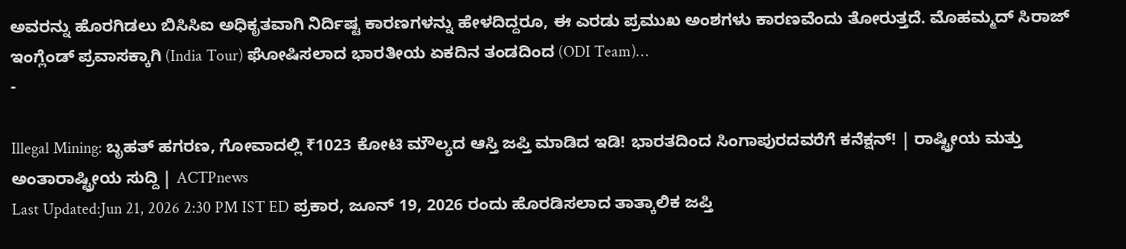ಅವರನ್ನು ಹೊರಗಿಡಲು ಬಿಸಿಸಿಐ ಅಧಿಕೃತವಾಗಿ ನಿರ್ದಿಷ್ಟ ಕಾರಣಗಳನ್ನು ಹೇಳದಿದ್ದರೂ, ಈ ಎರಡು ಪ್ರಮುಖ ಅಂಶಗಳು ಕಾರಣವೆಂದು ತೋರುತ್ತದೆ. ಮೊಹಮ್ಮದ್ ಸಿರಾಜ್ ಇಂಗ್ಲೆಂಡ್ ಪ್ರವಾಸಕ್ಕಾಗಿ (India Tour) ಘೋಷಿಸಲಾದ ಭಾರತೀಯ ಏಕದಿನ ತಂಡದಿಂದ (ODI Team)…
-

Illegal Mining: ಬೃಹತ್ ಹಗರಣ, ಗೋವಾದಲ್ಲಿ ₹1023 ಕೋಟಿ ಮೌಲ್ಯದ ಆಸ್ತಿ ಜಪ್ತಿ ಮಾಡಿದ ಇಡಿ! ಭಾರತದಿಂದ ಸಿಂಗಾಪುರದವರೆಗೆ ಕನೆಕ್ಷನ್! | ರಾಷ್ಟ್ರೀಯ ಮತ್ತು ಅಂತಾರಾಷ್ಟ್ರೀಯ ಸುದ್ದಿ | ACTPnews
Last Updated:Jun 21, 2026 2:30 PM IST ED ಪ್ರಕಾರ, ಜೂನ್ 19, 2026 ರಂದು ಹೊರಡಿಸಲಾದ ತಾತ್ಕಾಲಿಕ ಜಪ್ತಿ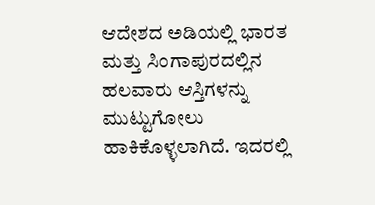ಆದೇಶದ ಅಡಿಯಲ್ಲಿ ಭಾರತ ಮತ್ತು ಸಿಂಗಾಪುರದಲ್ಲಿನ ಹಲವಾರು ಆಸ್ತಿಗಳನ್ನು ಮುಟ್ಟುಗೋಲು ಹಾಕಿಕೊಳ್ಳಲಾಗಿದೆ. ಇದರಲ್ಲಿ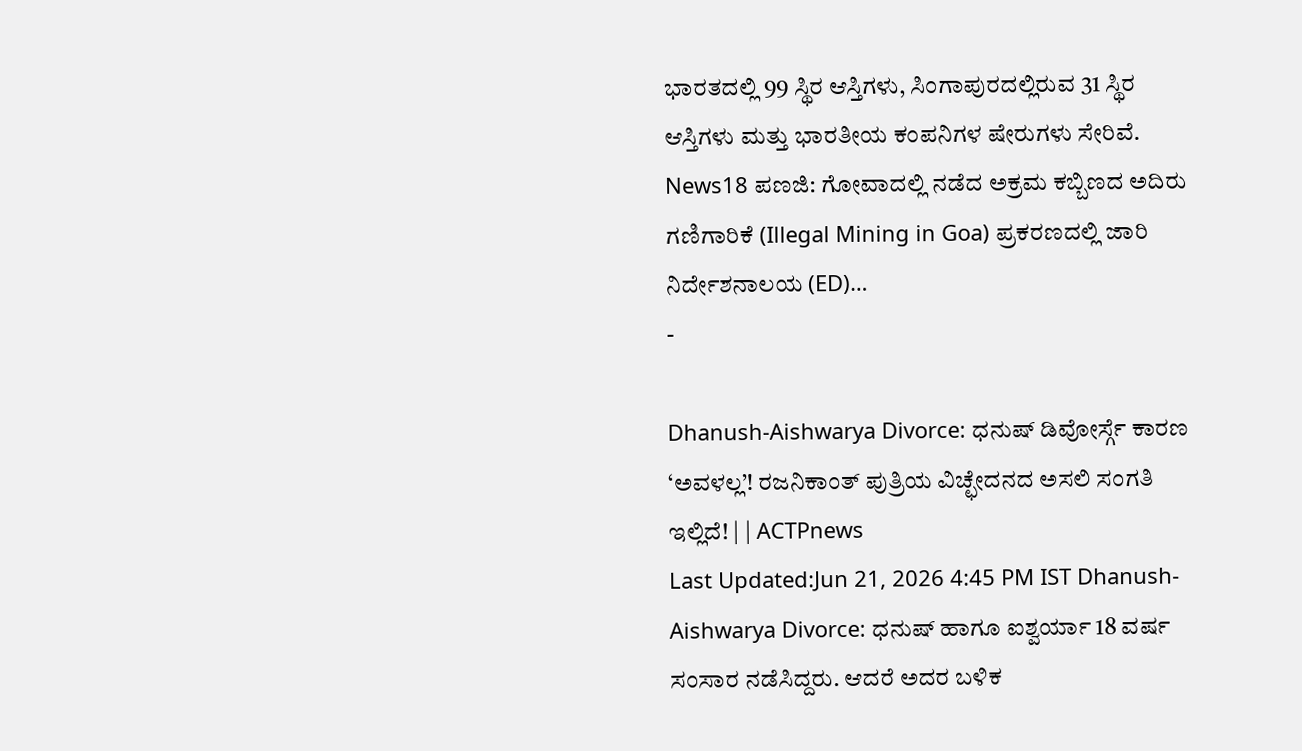ಭಾರತದಲ್ಲಿ 99 ಸ್ಥಿರ ಆಸ್ತಿಗಳು, ಸಿಂಗಾಪುರದಲ್ಲಿರುವ 31 ಸ್ಥಿರ ಆಸ್ತಿಗಳು ಮತ್ತು ಭಾರತೀಯ ಕಂಪನಿಗಳ ಷೇರುಗಳು ಸೇರಿವೆ. News18 ಪಣಜಿ: ಗೋವಾದಲ್ಲಿ ನಡೆದ ಅಕ್ರಮ ಕಬ್ಬಿಣದ ಅದಿರು ಗಣಿಗಾರಿಕೆ (Illegal Mining in Goa) ಪ್ರಕರಣದಲ್ಲಿ ಜಾರಿ ನಿರ್ದೇಶನಾಲಯ (ED)…
-

Dhanush-Aishwarya Divorce: ಧನುಷ್ ಡಿವೋರ್ಸ್ಗೆ ಕಾರಣ ‘ಅವಳಲ್ಲ’! ರಜನಿಕಾಂತ್ ಪುತ್ರಿಯ ವಿಚ್ಛೇದನದ ಅಸಲಿ ಸಂಗತಿ ಇಲ್ಲಿದೆ! | | ACTPnews
Last Updated:Jun 21, 2026 4:45 PM IST Dhanush-Aishwarya Divorce: ಧನುಷ್ ಹಾಗೂ ಐಶ್ವರ್ಯಾ 18 ವರ್ಷ ಸಂಸಾರ ನಡೆಸಿದ್ದರು. ಆದರೆ ಅದರ ಬಳಿಕ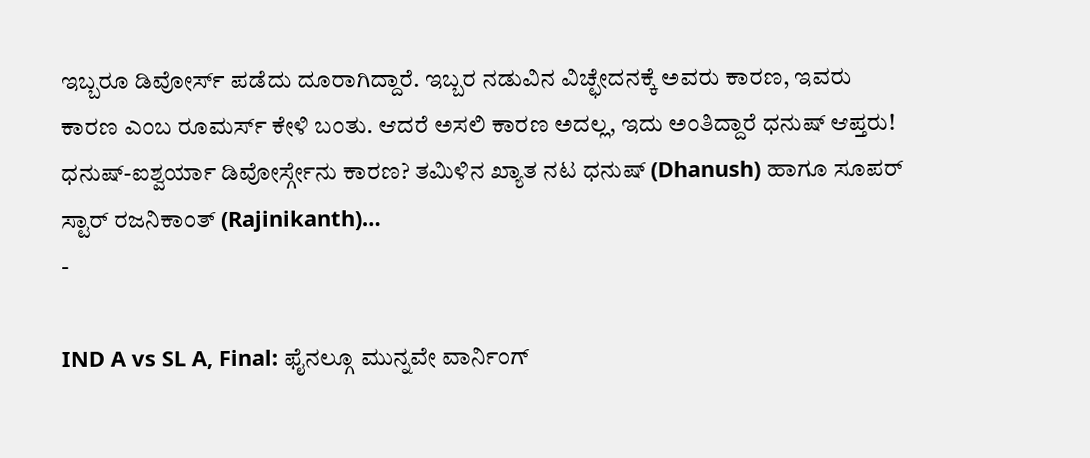ಇಬ್ಬರೂ ಡಿವೋರ್ಸ್ ಪಡೆದು ದೂರಾಗಿದ್ದಾರೆ. ಇಬ್ಬರ ನಡುವಿನ ವಿಚ್ಛೇದನಕ್ಕೆ ಅವರು ಕಾರಣ, ಇವರು ಕಾರಣ ಎಂಬ ರೂಮರ್ಸ್ ಕೇಳಿ ಬಂತು. ಆದರೆ ಅಸಲಿ ಕಾರಣ ಅದಲ್ಲ, ಇದು ಅಂತಿದ್ದಾರೆ ಧನುಷ್ ಆಪ್ತರು! ಧನುಷ್-ಐಶ್ವರ್ಯಾ ಡಿವೋರ್ಸ್ಗೇನು ಕಾರಣ? ತಮಿಳಿನ ಖ್ಯಾತ ನಟ ಧನುಷ್ (Dhanush) ಹಾಗೂ ಸೂಪರ್ ಸ್ಟಾರ್ ರಜನಿಕಾಂತ್ (Rajinikanth)…
-

IND A vs SL A, Final: ಫೈನಲ್ಗೂ ಮುನ್ನವೇ ವಾರ್ನಿಂಗ್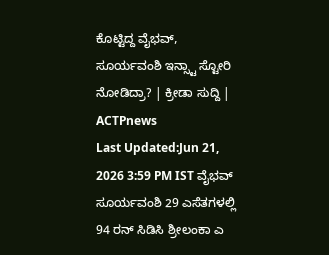ಕೊಟ್ಟಿದ್ದ ವೈಭವ್, ಸೂರ್ಯವಂಶಿ ಇನ್ಸ್ಟಾ ಸ್ಟೋರಿ ನೋಡಿದ್ರಾ? | ಕ್ರೀಡಾ ಸುದ್ದಿ | ACTPnews
Last Updated:Jun 21, 2026 3:59 PM IST ವೈಭವ್ ಸೂರ್ಯವಂಶಿ 29 ಎಸೆತಗಳಲ್ಲಿ 94 ರನ್ ಸಿಡಿಸಿ ಶ್ರೀಲಂಕಾ ಎ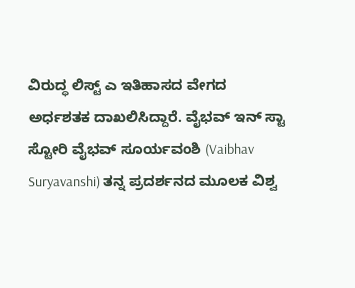ವಿರುದ್ಧ ಲಿಸ್ಟ್ ಎ ಇತಿಹಾಸದ ವೇಗದ ಅರ್ಧಶತಕ ದಾಖಲಿಸಿದ್ದಾರೆ. ವೈಭವ್ ಇನ್ ಸ್ಟಾ ಸ್ಟೋರಿ ವೈಭವ್ ಸೂರ್ಯವಂಶಿ (Vaibhav Suryavanshi) ತನ್ನ ಪ್ರದರ್ಶನದ ಮೂಲಕ ವಿಶ್ವ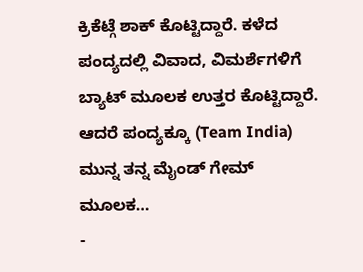ಕ್ರಿಕೆಟ್ಗೆ ಶಾಕ್ ಕೊಟ್ಟಿದ್ದಾರೆ. ಕಳೆದ ಪಂದ್ಯದಲ್ಲಿ ವಿವಾದ, ವಿಮರ್ಶೆಗಳಿಗೆ ಬ್ಯಾಟ್ ಮೂಲಕ ಉತ್ತರ ಕೊಟ್ಟಿದ್ದಾರೆ. ಆದರೆ ಪಂದ್ಯಕ್ಕೂ (Team India) ಮುನ್ನ ತನ್ನ ಮೈಂಡ್ ಗೇಮ್ ಮೂಲಕ…
-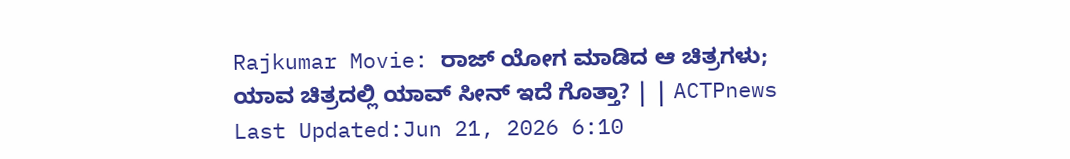Rajkumar Movie: ರಾಜ್ ಯೋಗ ಮಾಡಿದ ಆ ಚಿತ್ರಗಳು; ಯಾವ ಚಿತ್ರದಲ್ಲಿ ಯಾವ್ ಸೀನ್ ಇದೆ ಗೊತ್ತಾ? | | ACTPnews
Last Updated:Jun 21, 2026 6:10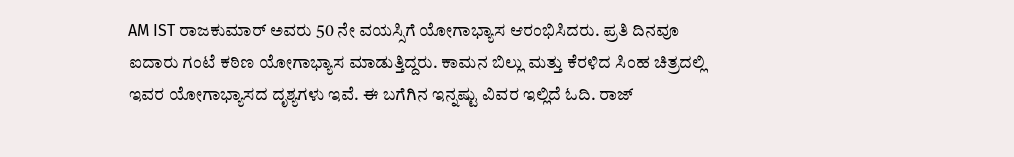AM IST ರಾಜಕುಮಾರ್ ಅವರು 50 ನೇ ವಯಸ್ಸಿಗೆ ಯೋಗಾಭ್ಯಾಸ ಆರಂಭಿಸಿದರು. ಪ್ರತಿ ದಿನವೂ ಐದಾರು ಗಂಟೆ ಕಠಿಣ ಯೋಗಾಭ್ಯಾಸ ಮಾಡುತ್ತಿದ್ದರು. ಕಾಮನ ಬಿಲ್ಲು ಮತ್ತು ಕೆರಳಿದ ಸಿಂಹ ಚಿತ್ರದಲ್ಲಿ ಇವರ ಯೋಗಾಭ್ಯಾಸದ ದೃಶ್ಯಗಳು ಇವೆ. ಈ ಬಗೆಗಿನ ಇನ್ನಷ್ಟು ವಿವರ ಇಲ್ಲಿದೆ ಓದಿ. ರಾಜ್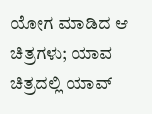ಯೋಗ ಮಾಡಿದ ಆ ಚಿತ್ರಗಳು; ಯಾವ ಚಿತ್ರದಲ್ಲಿ ಯಾವ್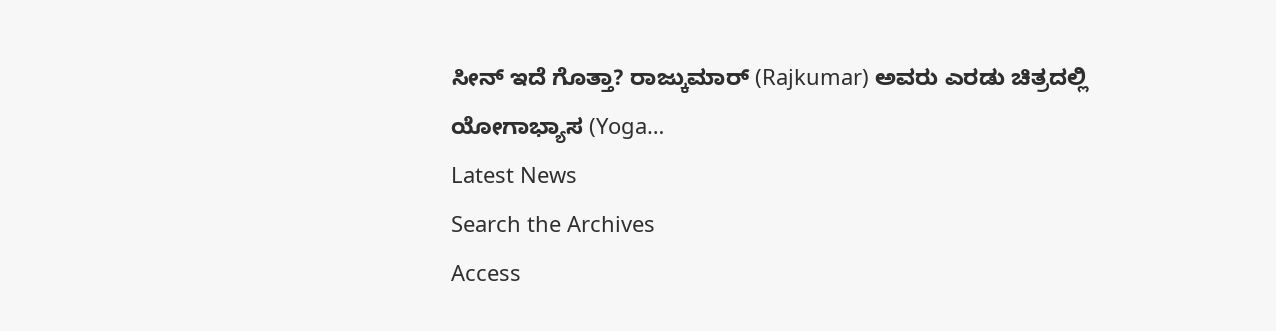ಸೀನ್ ಇದೆ ಗೊತ್ತಾ? ರಾಜ್ಕುಮಾರ್ (Rajkumar) ಅವರು ಎರಡು ಚಿತ್ರದಲ್ಲಿ ಯೋಗಾಭ್ಯಾಸ (Yoga…
Latest News
Search the Archives
Access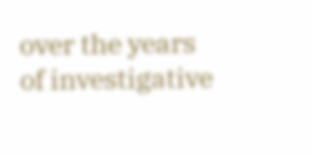over the years of investigative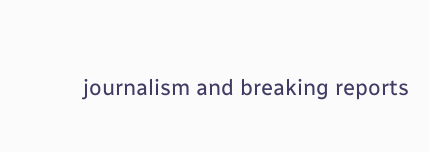journalism and breaking reports